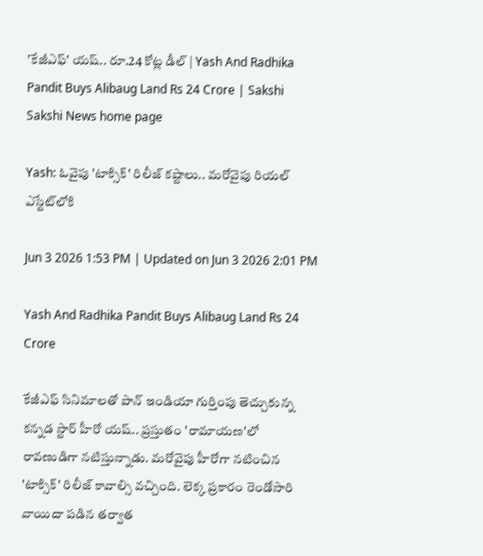'కేజీఎఫ్' యష్.. రూ.24 కోట్ల డీల్ | Yash And Radhika Pandit Buys Alibaug Land Rs 24 Crore | Sakshi
Sakshi News home page

Yash: ఓవైపు 'టాక్సిక్' రిలీజ్ కష్టాలు.. మరోవైపు రియల్ ఎస్టేట్‌లోకి

Jun 3 2026 1:53 PM | Updated on Jun 3 2026 2:01 PM

Yash And Radhika Pandit Buys Alibaug Land Rs 24 Crore

కేజీఎఫ్ సినిమాలతో పాన్ ఇండియా గుర్తింపు తెచ్చుకున్న కన్నడ ‍స్టార్ హీరో యష్.. ప్రస్తుతం 'రామాయణ'లో రావణుడిగా నటిస్తున్నాడు. మరోవైపు హీరోగా నటించిన 'టాక్సిక్' రిలీజ్ కావాల్సి వచ్చింది. లెక్క ప్రకారం రెండోసారి వాయిదా పడిన తర్వాత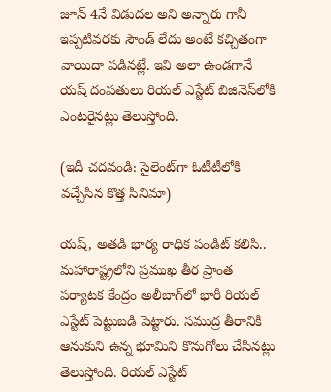జూన్ 4నే విడుదల అని అన్నారు గానీ ఇప్పటివరకు సౌండ్ లేదు అంటే కచ్చితంగా వాయిదా పడినట్లే. ఇవి అలా ఉండగానే యష్ దంపతులు రియల్ ఎస్టేట్ బిజినెస్‌లోకి ఎంటరైనట్లు తెలుస్తోంది.

(ఇదీ చదవండి: సైలెంట్‌గా ఓటీటీలోకి వచ్చేసిన కొత్త సినిమా)

యష్, అతడి భార్య రాధిక పండిట్ కలిసి.. మహారాష్ట్రలోని ప్రముఖ తీర ప్రాంత పర్యాటక కేంద్రం అలీబాగ్‌లో భారీ రియల్ ఎస్టేట్ పెట్టుబడి పెట్టారు. సముద్ర తీరానికి ఆనుకుని ఉన్న భూమిని కొనుగోలు చేసినట్లు తెలుస్తోంది. రియల్ ఎస్టేట్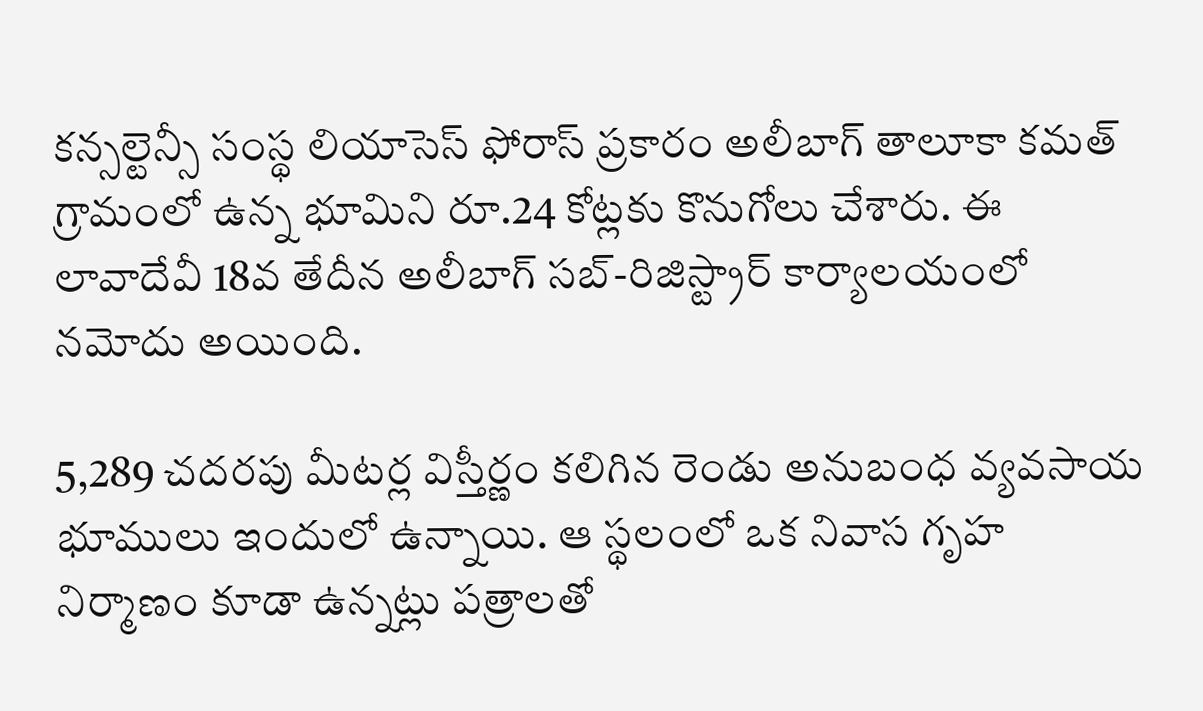కన్సల్టెన్సీ సంస్థ లియాసెస్ ఫోరాస్‌ ప్రకారం అలీబాగ్ తాలూకా కమత్ గ్రామంలో ఉన్న భూమిని రూ.24 కోట్లకు కొనుగోలు చేశారు. ఈ లావాదేవీ 18వ తేదీన అలీబాగ్ సబ్-రిజిస్ట్రార్ కార్యాలయంలో నమోదు అయింది.

5,289 చదరపు మీటర్ల విస్తీర్ణం కలిగిన రెండు అనుబంధ వ్యవసాయ భూములు ఇందులో ఉన్నాయి. ఆ స్థలంలో ఒక నివాస గృహ నిర్మాణం కూడా ఉన్నట్లు పత్రాలతో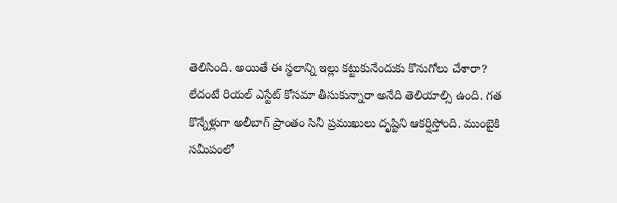తెలిసింది. అయితే ఈ స్థలాన్ని ఇల్లు కట్టుకునేందుకు కొనుగోలు చేశారా? లేదంటే రియల్ ఎస్టేట్ కోసమా తీసుకున్నారా అనేది తెలియాల్సి ఉంది. గత కొన్నేళ్లుగా అలీబాగ్ ప్రాంతం సినీ ప్రముఖులు దృష్టిని ఆకర్షిస్తోంది. ముంబైకి సమీపంలో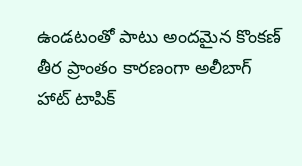ఉండటంతో పాటు అందమైన కొంకణ్ తీర ప్రాంతం కారణంగా అలీబాగ్ హాట్ టాపిక్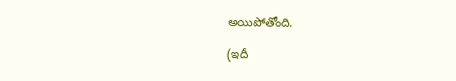అయిపోతోంది.

(ఇదీ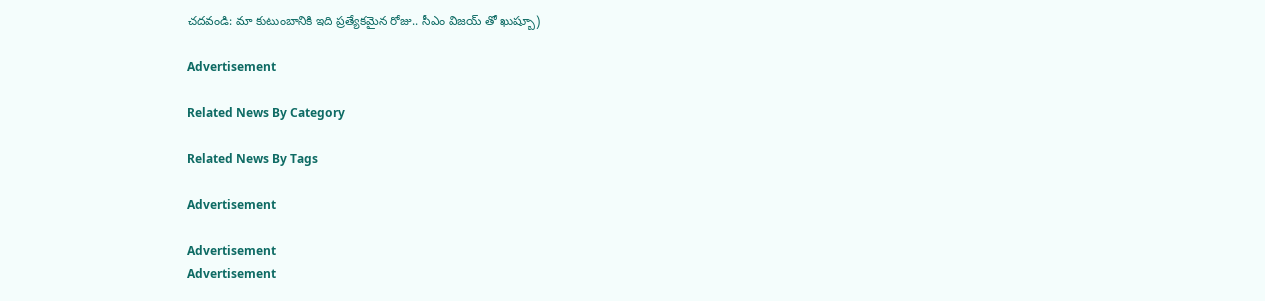చదవండి: మా కుటుంబానికి ఇది ప్రత్యేకమైన రోజు.. సీఎం విజయ్ తో ఖుష్బూ)

Advertisement

Related News By Category

Related News By Tags

Advertisement

Advertisement
Advertisement